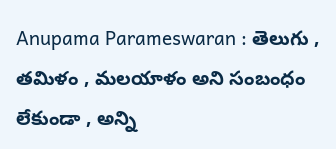Anupama Parameswaran : తెలుగు , తమిళం , మలయాళం అని సంబంధం లేకుండా , అన్ని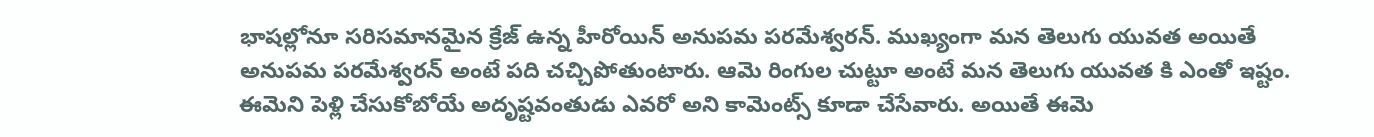భాషల్లోనూ సరిసమానమైన క్రేజ్ ఉన్న హీరోయిన్ అనుపమ పరమేశ్వరన్. ముఖ్యంగా మన తెలుగు యువత అయితే అనుపమ పరమేశ్వరన్ అంటే పది చచ్చిపోతుంటారు. ఆమె రింగుల చుట్టూ అంటే మన తెలుగు యువత కి ఎంతో ఇష్టం. ఈమెని పెళ్లి చేసుకోబోయే అదృష్టవంతుడు ఎవరో అని కామెంట్స్ కూడా చేసేవారు. అయితే ఈమె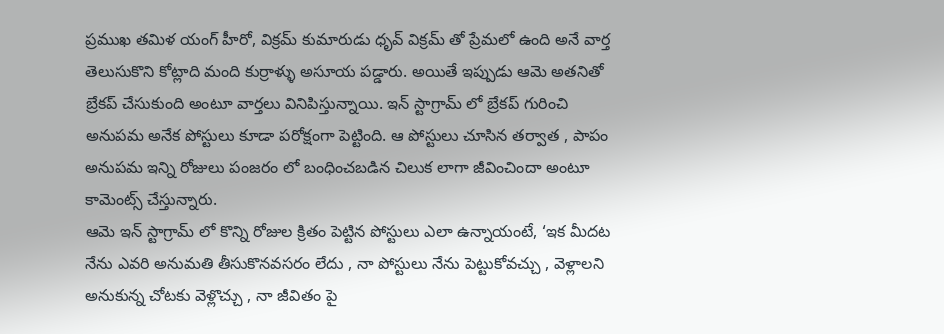ప్రముఖ తమిళ యంగ్ హీరో, విక్రమ్ కుమారుడు ధృవ్ విక్రమ్ తో ప్రేమలో ఉంది అనే వార్త తెలుసుకొని కోట్లాది మంది కుర్రాళ్ళు అసూయ పడ్డారు. అయితే ఇప్పుడు ఆమె అతనితో బ్రేకప్ చేసుకుంది అంటూ వార్తలు వినిపిస్తున్నాయి. ఇన్ స్టాగ్రామ్ లో బ్రేకప్ గురించి అనుపమ అనేక పోస్టులు కూడా పరోక్షంగా పెట్టింది. ఆ పోస్టులు చూసిన తర్వాత , పాపం అనుపమ ఇన్ని రోజులు పంజరం లో బంధించబడిన చిలుక లాగా జీవించిందా అంటూ కామెంట్స్ చేస్తున్నారు.
ఆమె ఇన్ స్టాగ్రామ్ లో కొన్ని రోజుల క్రితం పెట్టిన పోస్టులు ఎలా ఉన్నాయంటే, ‘ఇక మీదట నేను ఎవరి అనుమతి తీసుకొనవసరం లేదు , నా పోస్టులు నేను పెట్టుకోవచ్చు , వెళ్లాలని అనుకున్న చోటకు వెళ్లొచ్చు , నా జీవితం పై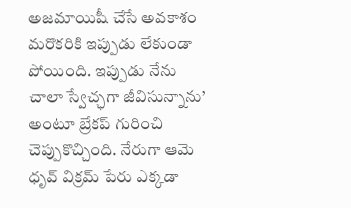అజమాయిషీ చేసే అవకాశం మరొకరికి ఇప్పుడు లేకుండా పోయింది. ఇప్పుడు నేను చాలా స్వేచ్ఛగా జీవిసున్నాను’ అంటూ బ్రేకప్ గురించి చెప్పుకొచ్చింది. నేరుగా ఆమె ధృవ్ విక్రమ్ పేరు ఎక్కడా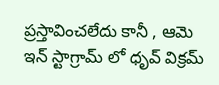ప్రస్తావించలేదు కానీ , ఆమె ఇన్ స్టాగ్రామ్ లో ధృవ్ విక్రమ్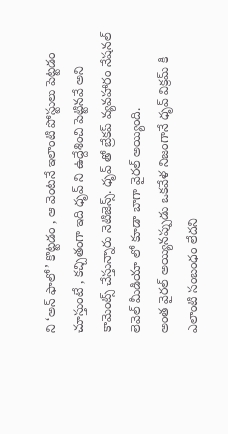ని ‘అన్ ఫాలో’ కొట్టడం , ఆ వెంటనే ఇలాంటి పోస్టులు పెట్టడం చూస్తుంటే , కచ్చితంగా ఇది ధృవ్ ని ఉద్దేశించి పెట్టినవే అని కామెంట్స్ చేస్తున్నారు నెటిజెన్స్. ధృవ్ తో బ్రేకప్ వ్యవహారం నేషనల్ లెవెల్ మీడియా లో కూడా బాగా వైరల్ అయ్యింది.
అంత వైరల్ అయ్యినప్పుడు ఒకవేళ నిజంగానే ధృవ్ విక్రమ్ కి ఎలాంటి సంబంధం లేదని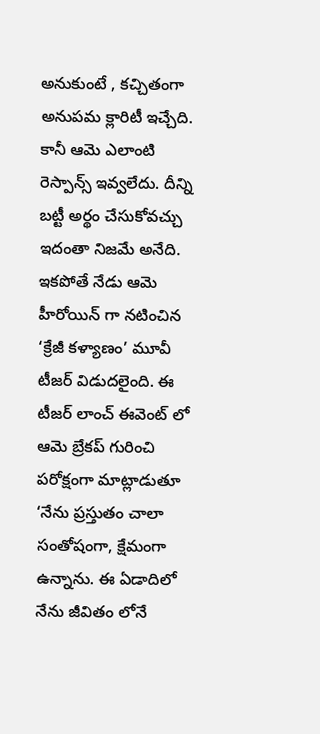అనుకుంటే , కచ్చితంగా అనుపమ క్లారిటీ ఇచ్చేది. కానీ ఆమె ఎలాంటి రెస్పాన్స్ ఇవ్వలేదు. దీన్ని బట్టీ అర్థం చేసుకోవచ్చు ఇదంతా నిజమే అనేది. ఇకపోతే నేడు ఆమె హీరోయిన్ గా నటించిన ‘క్రేజీ కళ్యాణం’ మూవీ టీజర్ విడుదలైంది. ఈ టీజర్ లాంచ్ ఈవెంట్ లో ఆమె బ్రేకప్ గురించి పరోక్షంగా మాట్లాడుతూ ‘నేను ప్రస్తుతం చాలా సంతోషంగా, క్షేమంగా ఉన్నాను. ఈ ఏడాదిలో నేను జీవితం లోనే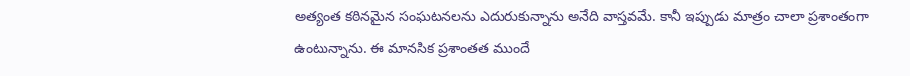అత్యంత కఠినమైన సంఘటనలను ఎదురుకున్నాను అనేది వాస్తవమే. కానీ ఇప్పుడు మాత్రం చాలా ప్రశాంతంగా ఉంటున్నాను. ఈ మానసిక ప్రశాంతత ముందే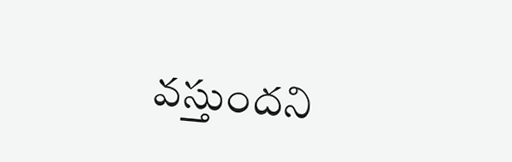వస్తుందని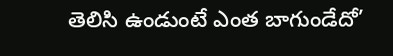తెలిసి ఉండుంటే ఎంత బాగుండేదో’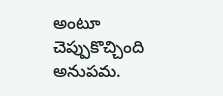అంటూ చెప్పుకొచ్చింది అనుపమ.